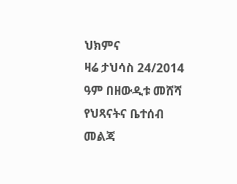ህክምና
ዛሬ ታህሳስ 24/2014 ዓም በዘውዲቱ መሸሻ የህጻናትና ቤተሰብ መልጃ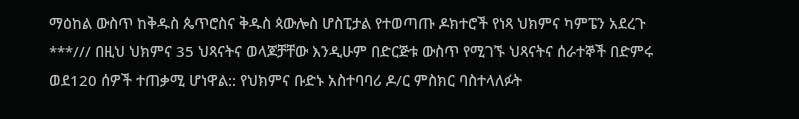ማዕከል ውስጥ ከቅዱስ ጴጥሮስና ቅዱስ ጳውሎስ ሆስፒታል የተወጣጡ ዶክተሮች የነጻ ህክምና ካምፔን አደረጉ ***/// በዚህ ህክምና 35 ህጻናትና ወላጆቻቸው እንዲሁም በድርጅቱ ውስጥ የሚገኙ ህጻናትና ሰራተኞች በድምሩ ወደ120 ሰዎች ተጠቃሚ ሆነዋል:: የህክምና ቡድኑ አስተባባሪ ዶ/ር ምስክር ባስተላለፉት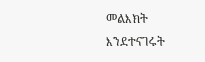መልእክት እንደተናገሩት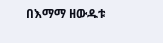በእማማ ዘውዱቱ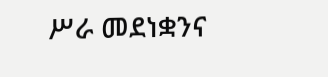ሥራ መደነቋንና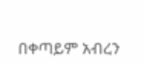በቀጣይም አብረን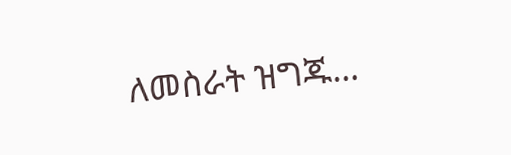ለመስራት ዝግጁ…